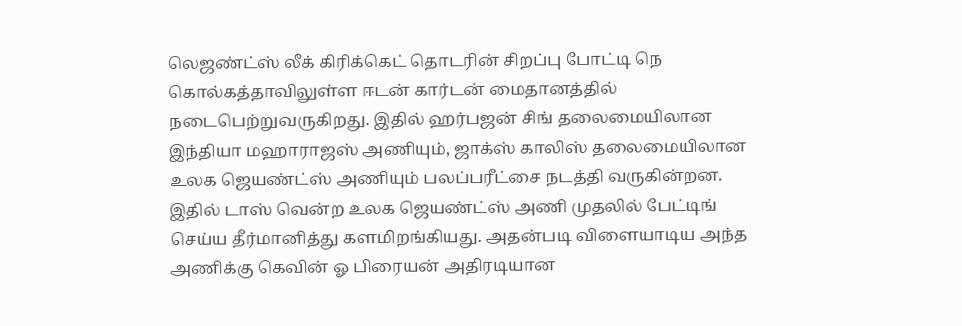லெஜண்ட்ஸ் லீக் கிரிக்கெட் தொடரின் சிறப்பு போட்டி நெ கொல்கத்தாவிலுள்ள ஈடன் கார்டன் மைதானத்தில் நடைபெற்றுவருகிறது. இதில் ஹர்பஜன் சிங் தலைமையிலான இந்தியா மஹாராஜஸ் அணியும், ஜாக்ஸ் காலிஸ் தலைமையிலான உலக ஜெயண்ட்ஸ் அணியும் பலப்பரீட்சை நடத்தி வருகின்றன.
இதில் டாஸ் வென்ற உலக ஜெயண்ட்ஸ் அணி முதலில் பேட்டிங் செய்ய தீர்மானித்து களமிறங்கியது. அதன்படி விளையாடிய அந்த அணிக்கு கெவின் ஓ பிரையன் அதிரடியான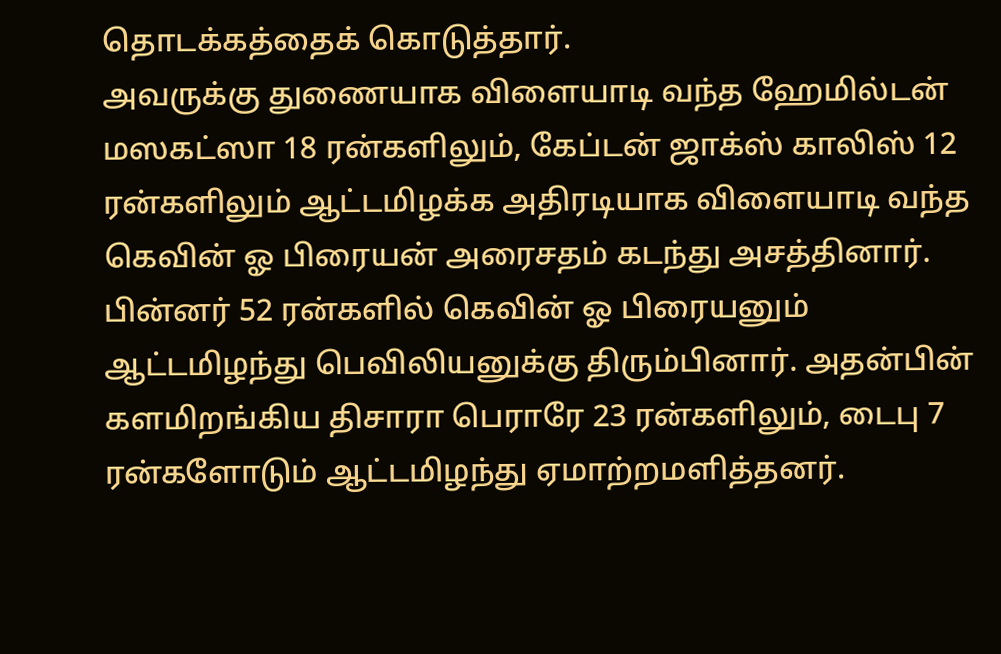தொடக்கத்தைக் கொடுத்தார்.
அவருக்கு துணையாக விளையாடி வந்த ஹேமில்டன் மஸகட்ஸா 18 ரன்களிலும், கேப்டன் ஜாக்ஸ் காலிஸ் 12 ரன்களிலும் ஆட்டமிழக்க அதிரடியாக விளையாடி வந்த கெவின் ஓ பிரையன் அரைசதம் கடந்து அசத்தினார்.
பின்னர் 52 ரன்களில் கெவின் ஓ பிரையனும் ஆட்டமிழந்து பெவிலியனுக்கு திரும்பினார். அதன்பின் களமிறங்கிய திசாரா பெராரே 23 ரன்களிலும், டைபு 7 ரன்களோடும் ஆட்டமிழந்து ஏமாற்றமளித்தனர்.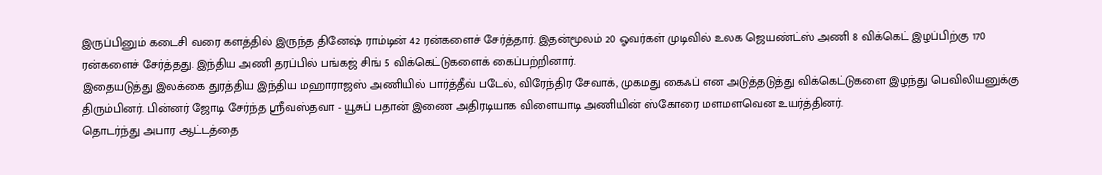இருப்பினும் கடைசி வரை களத்தில் இருந்த தினேஷ் ராம்டின் 42 ரன்களைச் சேர்த்தார். இதன்மூலம் 20 ஓவர்கள் முடிவில் உலக ஜெயண்ட்ஸ் அணி 8 விக்கெட் இழப்பிற்கு 170 ரன்களைச் சேர்த்தது. இந்திய அணி தரப்பில் பங்கஜ் சிங் 5 விக்கெட்டுகளைக் கைப்பற்றினார்.
இதையடுத்து இலக்கை துரத்திய இந்திய மஹாராஜஸ் அணியில் பார்த்தீவ் படேல், விரேந்திர சேவாக், முகமது கைஃப் என அடுத்தடுத்து விக்கெட்டுகளை இழந்து பெவிலியனுக்கு திரும்பினர். பின்னர் ஜோடி சேர்ந்த ஸ்ரீவஸ்தவா - யூசுப் பதான் இணை அதிரடியாக விளையாடி அணியின் ஸ்கோரை மளமளவென உயர்த்தினர்.
தொடர்ந்து அபார ஆட்டத்தை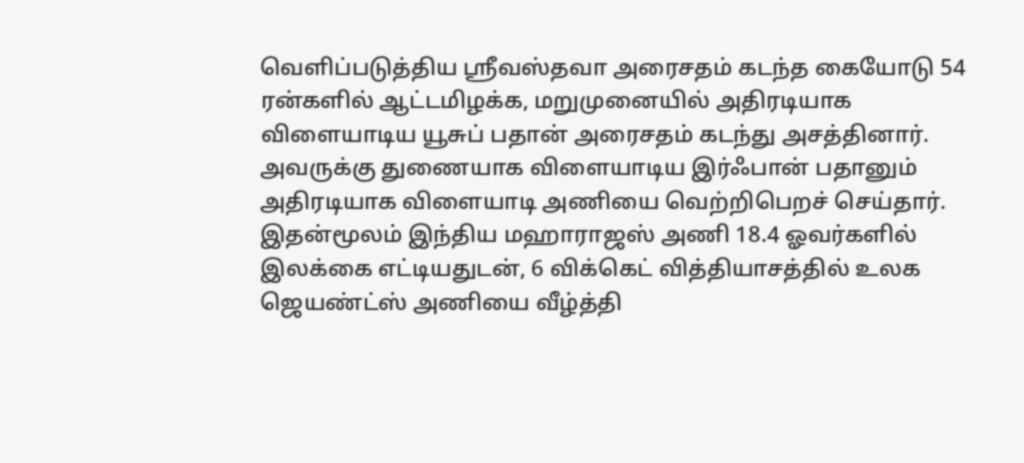வெளிப்படுத்திய ஸ்ரீவஸ்தவா அரைசதம் கடந்த கையோடு 54 ரன்களில் ஆட்டமிழக்க, மறுமுனையில் அதிரடியாக விளையாடிய யூசுப் பதான் அரைசதம் கடந்து அசத்தினார். அவருக்கு துணையாக விளையாடிய இர்ஃபான் பதானும் அதிரடியாக விளையாடி அணியை வெற்றிபெறச் செய்தார்.
இதன்மூலம் இந்திய மஹாராஜஸ் அணி 18.4 ஓவர்களில் இலக்கை எட்டியதுடன், 6 விக்கெட் வித்தியாசத்தில் உலக ஜெயண்ட்ஸ் அணியை வீழ்த்தி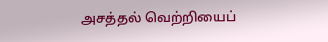அசத்தல் வெற்றியைப்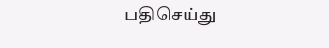பதிசெய்து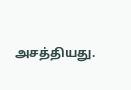அசத்தியது.